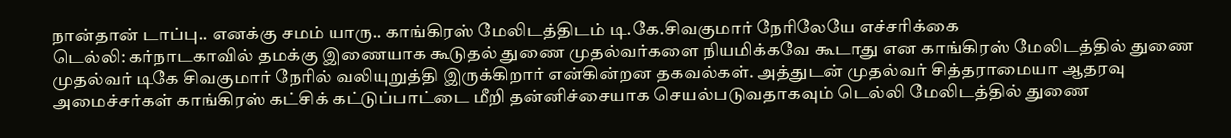நான்தான் டாப்பு.. எனக்கு சமம் யாரு.. காங்கிரஸ் மேலிடத்திடம் டி.கே.சிவகுமார் நேரிலேயே எச்சரிக்கை
டெல்லி: கர்நாடகாவில் தமக்கு இணையாக கூடுதல் துணை முதல்வர்களை நியமிக்கவே கூடாது என காங்கிரஸ் மேலிடத்தில் துணை முதல்வர் டிகே சிவகுமார் நேரில் வலியுறுத்தி இருக்கிறார் என்கின்றன தகவல்கள். அத்துடன் முதல்வர் சித்தராமையா ஆதரவு அமைச்சர்கள் காங்கிரஸ் கட்சிக் கட்டுப்பாட்டை மீறி தன்னிச்சையாக செயல்படுவதாகவும் டெல்லி மேலிடத்தில் துணை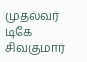முதல்வர் டிகே சிவகுமார்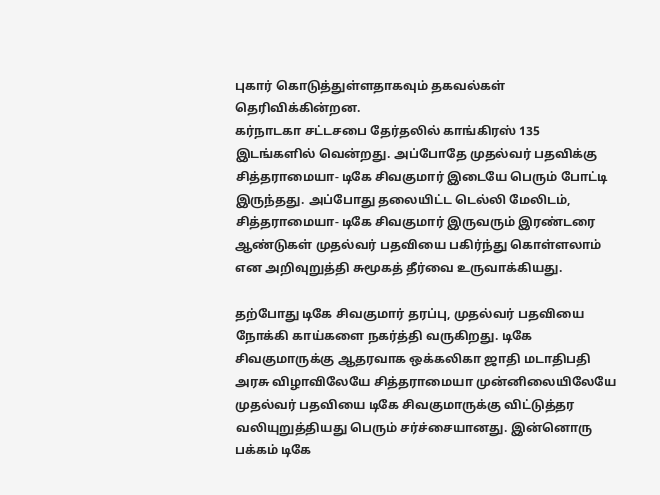புகார் கொடுத்துள்ளதாகவும் தகவல்கள் தெரிவிக்கின்றன.
கர்நாடகா சட்டசபை தேர்தலில் காங்கிரஸ் 135 இடங்களில் வென்றது. அப்போதே முதல்வர் பதவிக்கு சித்தராமையா- டிகே சிவகுமார் இடையே பெரும் போட்டி இருந்தது. அப்போது தலையிட்ட டெல்லி மேலிடம், சித்தராமையா- டிகே சிவகுமார் இருவரும் இரண்டரை ஆண்டுகள் முதல்வர் பதவியை பகிர்ந்து கொள்ளலாம் என அறிவுறுத்தி சுமூகத் தீர்வை உருவாக்கியது.

தற்போது டிகே சிவகுமார் தரப்பு, முதல்வர் பதவியை நோக்கி காய்களை நகர்த்தி வருகிறது. டிகே சிவகுமாருக்கு ஆதரவாக ஒக்கலிகா ஜாதி மடாதிபதி அரசு விழாவிலேயே சித்தராமையா முன்னிலையிலேயே முதல்வர் பதவியை டிகே சிவகுமாருக்கு விட்டுத்தர வலியுறுத்தியது பெரும் சர்ச்சையானது. இன்னொரு பக்கம் டிகே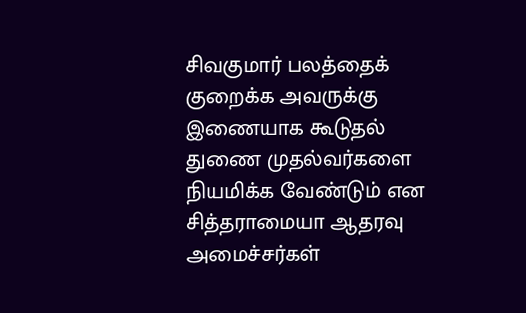சிவகுமார் பலத்தைக் குறைக்க அவருக்கு இணையாக கூடுதல் துணை முதல்வர்களை நியமிக்க வேண்டும் என சித்தராமையா ஆதரவு அமைச்சர்கள்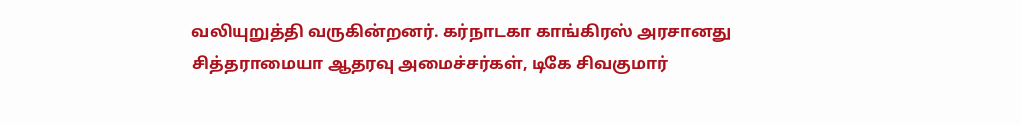வலியுறுத்தி வருகின்றனர். கர்நாடகா காங்கிரஸ் அரசானது சித்தராமையா ஆதரவு அமைச்சர்கள், டிகே சிவகுமார்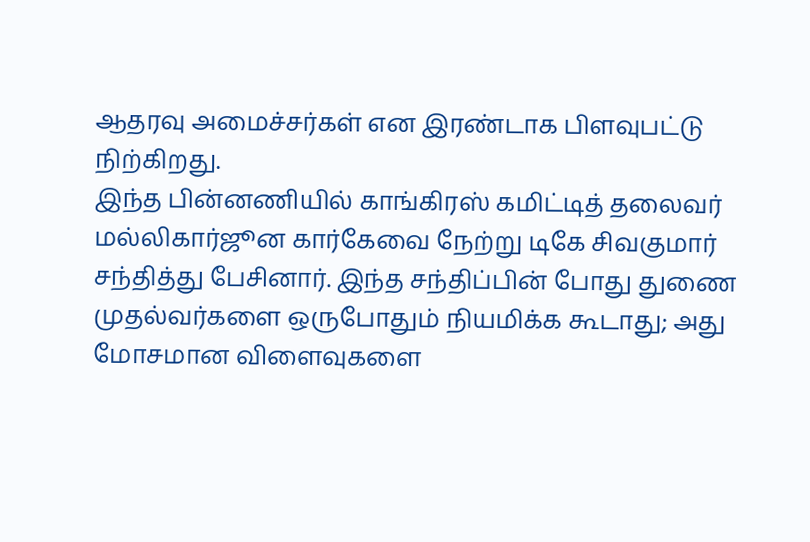ஆதரவு அமைச்சர்கள் என இரண்டாக பிளவுபட்டு நிற்கிறது.
இந்த பின்னணியில் காங்கிரஸ் கமிட்டித் தலைவர் மல்லிகார்ஜூன கார்கேவை நேற்று டிகே சிவகுமார் சந்தித்து பேசினார். இந்த சந்திப்பின் போது துணை முதல்வர்களை ஒருபோதும் நியமிக்க கூடாது; அது மோசமான விளைவுகளை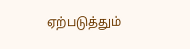ஏற்படுத்தும்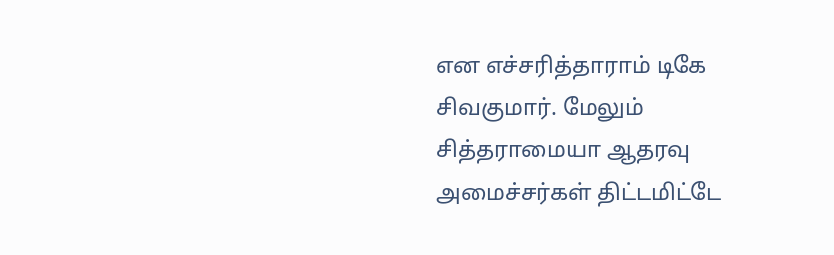என எச்சரித்தாராம் டிகே சிவகுமார். மேலும் சித்தராமையா ஆதரவு அமைச்சர்கள் திட்டமிட்டே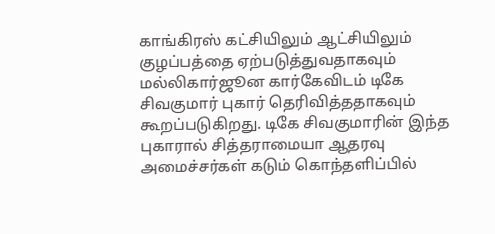காங்கிரஸ் கட்சியிலும் ஆட்சியிலும் குழப்பத்தை ஏற்படுத்துவதாகவும் மல்லிகார்ஜூன கார்கேவிடம் டிகே சிவகுமார் புகார் தெரிவித்ததாகவும் கூறப்படுகிறது. டிகே சிவகுமாரின் இந்த புகாரால் சித்தராமையா ஆதரவு அமைச்சர்கள் கடும் கொந்தளிப்பில்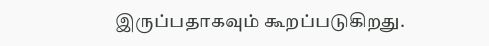இருப்பதாகவும் கூறப்படுகிறது.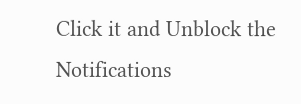Click it and Unblock the Notifications